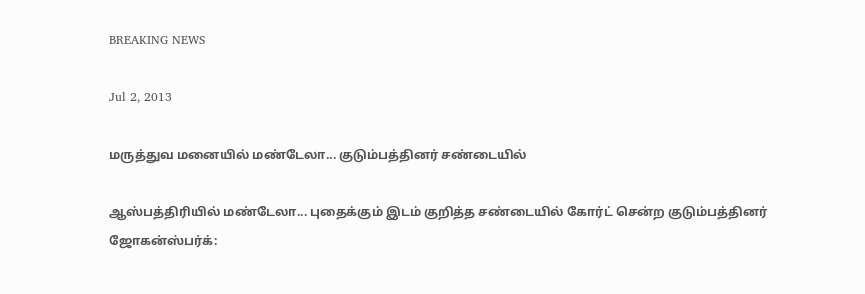BREAKING NEWS

Jul 2, 2013

மருத்துவ மனையில் மண்டேலா... குடும்பத்தினர் சண்டையில்

ஆஸ்பத்திரியில் மண்டேலா... புதைக்கும் இடம் குறித்த சண்டையில் கோர்ட் சென்ற குடும்பத்தினர்
ஜோகன்ஸ்பர்க்: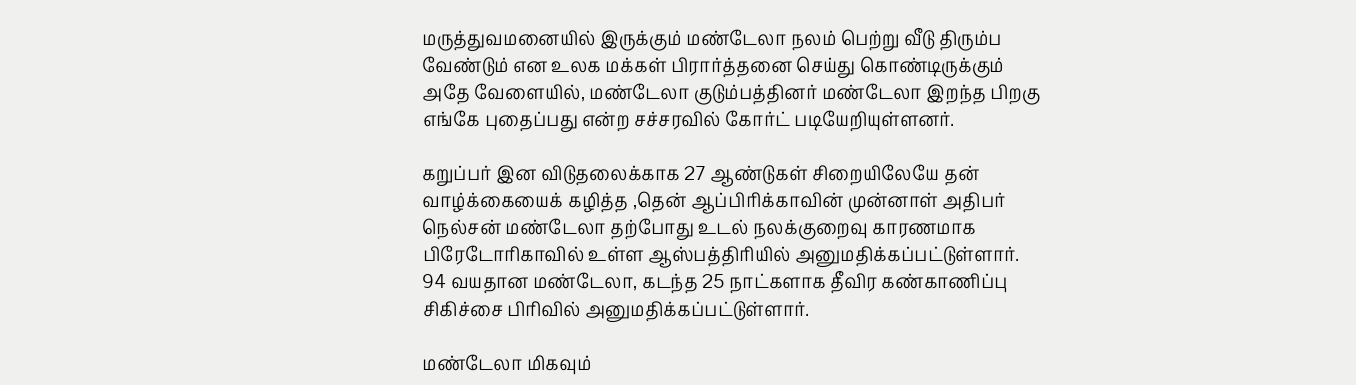மருத்துவமனையில் இருக்கும் மண்டேலா நலம் பெற்று வீடு திரும்ப வேண்டும் என உலக மக்கள் பிரார்த்தனை செய்து கொண்டிருக்கும் அதே வேளையில், மண்டேலா குடும்பத்தினர் மண்டேலா இறந்த பிறகு எங்கே புதைப்பது என்ற சச்சரவில் கோர்ட் படியேறியுள்ளனர்.

கறுப்பர் இன விடுதலைக்காக 27 ஆண்டுகள் சிறையிலேயே தன் வாழ்க்கையைக் கழித்த ,தென் ஆப்பிரிக்காவின் முன்னாள் அதிபர் நெல்சன் மண்டேலா தற்போது உடல் நலக்குறைவு காரணமாக பிரேடோரிகாவில் உள்ள ஆஸ்பத்திரியில் அனுமதிக்கப்பட்டுள்ளார். 94 வயதான மண்டேலா, கடந்த 25 நாட்களாக தீவிர கண்காணிப்பு சிகிச்சை பிரிவில் அனுமதிக்கப்பட்டுள்ளார்.

மண்டேலா மிகவும்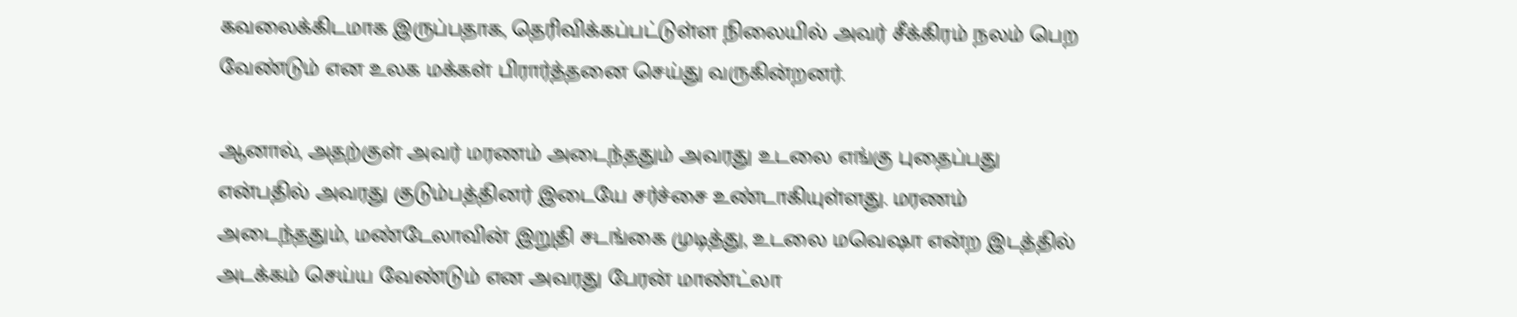கவலைக்கிடமாக இருப்பதாக, தெரிவிக்கப்பட்டுள்ள நிலையில் அவர் சீக்கிரம் நலம் பெற வேண்டும் என உலக மக்கள் பிரார்த்தனை செய்து வருகின்றனர்.

ஆனால், அதற்குள் அவர் மரணம் அடைந்ததும் அவரது உடலை எங்கு புதைப்பது என்பதில் அவரது குடும்பத்தினர் இடையே சர்ச்சை உண்டாகியுள்ளது. மரணம் அடைந்ததும், மண்டேலாவின் இறுதி சடங்கை முடித்து, உடலை மவெஷா என்ற இடத்தில் அடக்கம் செய்ய வேண்டும் என அவரது பேரன் மாண்ட்லா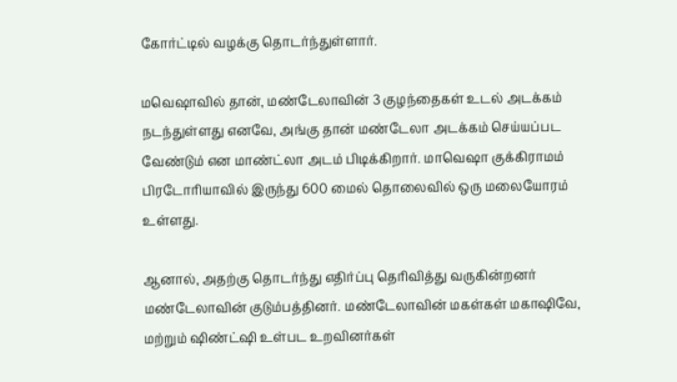கோர்ட்டில் வழக்கு தொடர்ந்துள்ளார்.

மவெஷாவில் தான், மண்டேலாவின் 3 குழந்தைகள் உடல் அடக்கம் நடந்துள்ளது எனவே, அங்கு தான் மண்டேலா அடக்கம் செய்யப்பட வேண்டும் என மாண்ட்லா அடம் பிடிக்கிறார். மாவெஷா குக்கிராமம் பிரடோரியாவில் இருந்து 600 மைல் தொலைவில் ஒரு மலையோரம் உள்ளது.

ஆனால், அதற்கு தொடர்ந்து எதிர்ப்பு தெரிவித்து வருகின்றனர் மண்டேலாவின் குடும்பத்தினர். மண்டேலாவின் மகள்கள் மகாஷிவே, மற்றும் ஷிண்ட்ஷி உள்பட உறவினர்கள்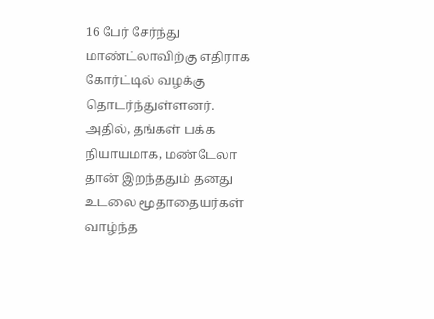16 பேர் சேர்ந்து மாண்ட்லாவிற்கு எதிராக கோர்ட்டில் வழக்கு தொடர்ந்துள்ளனர். அதில், தங்கள் பக்க நியாயமாக, மண்டேலா தான் இறந்ததும் தனது உடலை மூதாதையர்கள் வாழ்ந்த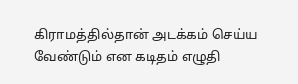கிராமத்தில்தான் அடக்கம் செய்ய வேண்டும் என கடிதம் எழுதி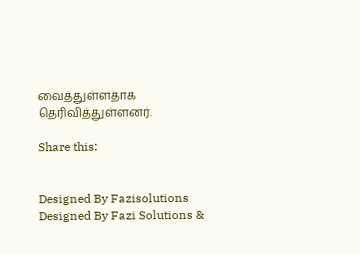வைத்துள்ளதாக தெரிவித்துள்ளனர்.

Share this:


Designed By Fazisolutions
Designed By Fazi Solutions &